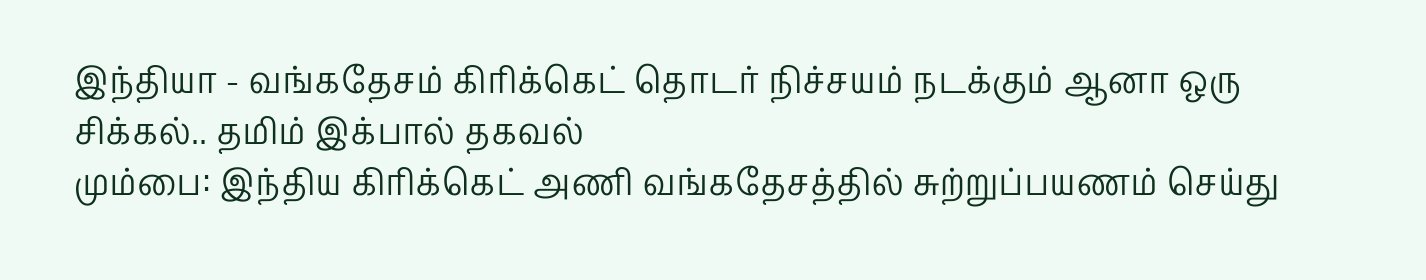இந்தியா - வங்கதேசம் கிரிக்கெட் தொடர் நிச்சயம் நடக்கும் ஆனா ஒரு சிக்கல்.. தமிம் இக்பால் தகவல்
மும்பை: இந்திய கிரிக்கெட் அணி வங்கதேசத்தில் சுற்றுப்பயணம் செய்து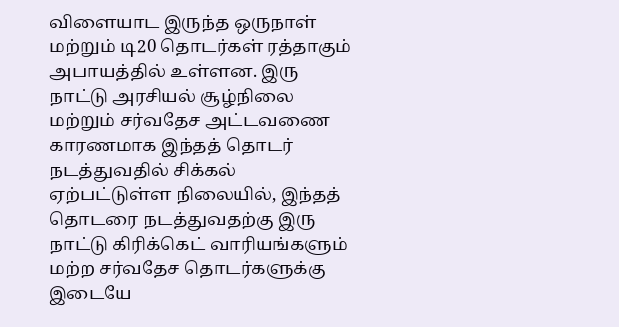விளையாட இருந்த ஒருநாள் மற்றும் டி20 தொடர்கள் ரத்தாகும் அபாயத்தில் உள்ளன. இரு நாட்டு அரசியல் சூழ்நிலை மற்றும் சர்வதேச அட்டவணை காரணமாக இந்தத் தொடர் நடத்துவதில் சிக்கல் ஏற்பட்டுள்ள நிலையில், இந்தத் தொடரை நடத்துவதற்கு இரு நாட்டு கிரிக்கெட் வாரியங்களும் மற்ற சர்வதேச தொடர்களுக்கு இடையே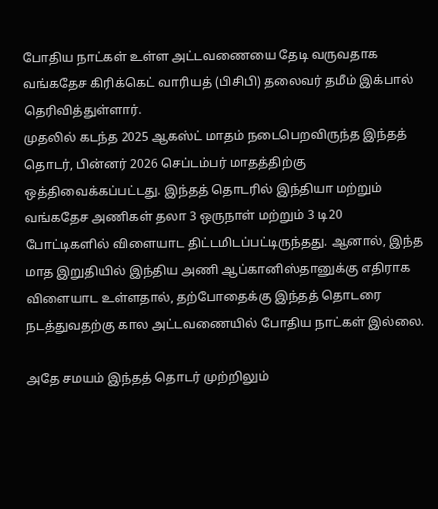போதிய நாட்கள் உள்ள அட்டவணையை தேடி வருவதாக வங்கதேச கிரிக்கெட் வாரியத் (பிசிபி) தலைவர் தமீம் இக்பால் தெரிவித்துள்ளார்.
முதலில் கடந்த 2025 ஆகஸ்ட் மாதம் நடைபெறவிருந்த இந்தத் தொடர், பின்னர் 2026 செப்டம்பர் மாதத்திற்கு ஒத்திவைக்கப்பட்டது. இந்தத் தொடரில் இந்தியா மற்றும் வங்கதேச அணிகள் தலா 3 ஒருநாள் மற்றும் 3 டி20 போட்டிகளில் விளையாட திட்டமிடப்பட்டிருந்தது. ஆனால், இந்த மாத இறுதியில் இந்திய அணி ஆப்கானிஸ்தானுக்கு எதிராக விளையாட உள்ளதால், தற்போதைக்கு இந்தத் தொடரை நடத்துவதற்கு கால அட்டவணையில் போதிய நாட்கள் இல்லை.

அதே சமயம் இந்தத் தொடர் முற்றிலும்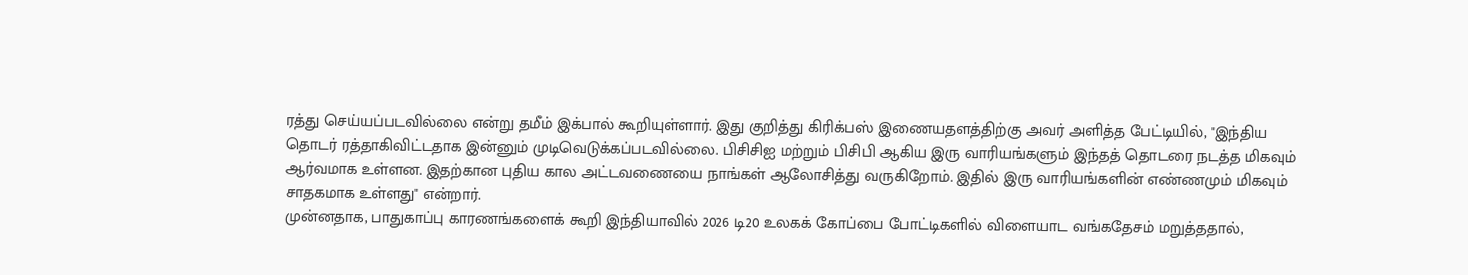ரத்து செய்யப்படவில்லை என்று தமீம் இக்பால் கூறியுள்ளார். இது குறித்து கிரிக்பஸ் இணையதளத்திற்கு அவர் அளித்த பேட்டியில், "இந்திய தொடர் ரத்தாகிவிட்டதாக இன்னும் முடிவெடுக்கப்படவில்லை. பிசிசிஐ மற்றும் பிசிபி ஆகிய இரு வாரியங்களும் இந்தத் தொடரை நடத்த மிகவும் ஆர்வமாக உள்ளன. இதற்கான புதிய கால அட்டவணையை நாங்கள் ஆலோசித்து வருகிறோம். இதில் இரு வாரியங்களின் எண்ணமும் மிகவும் சாதகமாக உள்ளது" என்றார்.
முன்னதாக, பாதுகாப்பு காரணங்களைக் கூறி இந்தியாவில் 2026 டி20 உலகக் கோப்பை போட்டிகளில் விளையாட வங்கதேசம் மறுத்ததால்,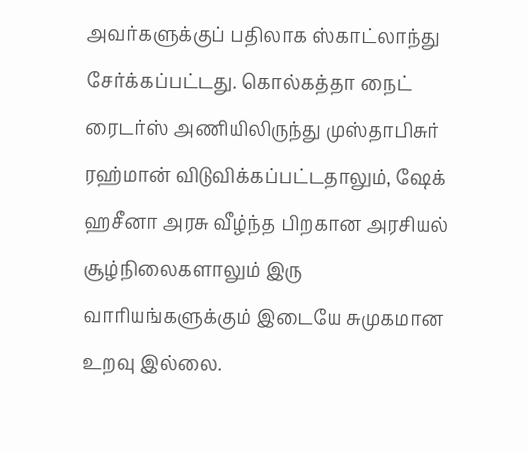அவர்களுக்குப் பதிலாக ஸ்காட்லாந்து சேர்க்கப்பட்டது. கொல்கத்தா நைட் ரைடர்ஸ் அணியிலிருந்து முஸ்தாபிசுர் ரஹ்மான் விடுவிக்கப்பட்டதாலும், ஷேக் ஹசீனா அரசு வீழ்ந்த பிறகான அரசியல் சூழ்நிலைகளாலும் இரு வாரியங்களுக்கும் இடையே சுமுகமான உறவு இல்லை.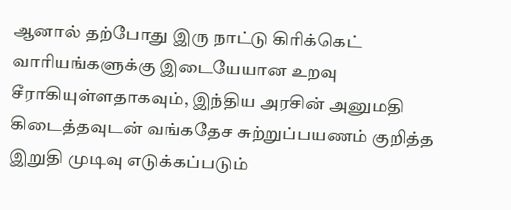ஆனால் தற்போது இரு நாட்டு கிரிக்கெட் வாரியங்களுக்கு இடையேயான உறவு சீராகியுள்ளதாகவும், இந்திய அரசின் அனுமதி கிடைத்தவுடன் வங்கதேச சுற்றுப்பயணம் குறித்த இறுதி முடிவு எடுக்கப்படும்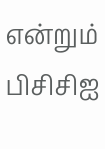என்றும் பிசிசிஐ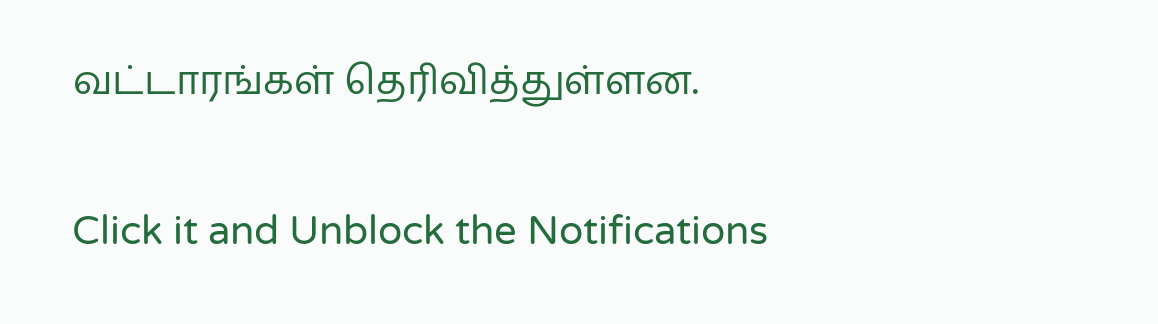வட்டாரங்கள் தெரிவித்துள்ளன.


Click it and Unblock the Notifications